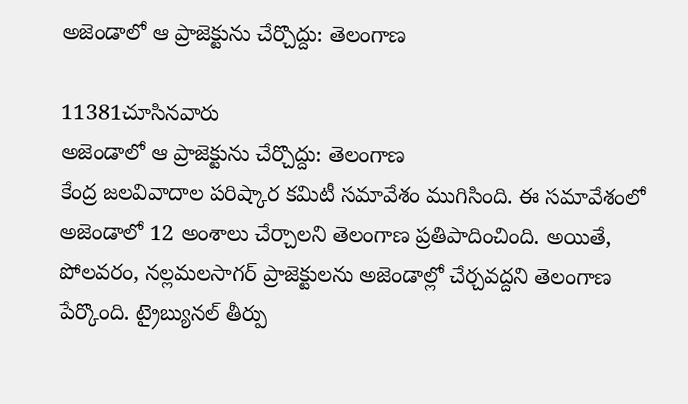అజెండాలో ఆ ప్రాజెక్టును చేర్చొద్దు: తెలంగాణ

11381చూసినవారు
అజెండాలో ఆ ప్రాజెక్టును చేర్చొద్దు: తెలంగాణ
కేంద్ర జలవివాదాల పరిష్కార కమిటీ సమావేశం ముగిసింది. ఈ సమావేశంలో అజెండాలో 12 అంశాలు చేర్చాలని తెలంగాణ ప్రతిపాదించింది. అయితే, పోలవరం, నల్లమలసాగర్ ప్రాజెక్టులను అజెండాల్లో చేర్చవద్దని తెలంగాణ పేర్కొంది. ట్రైబ్యునల్ తీర్పు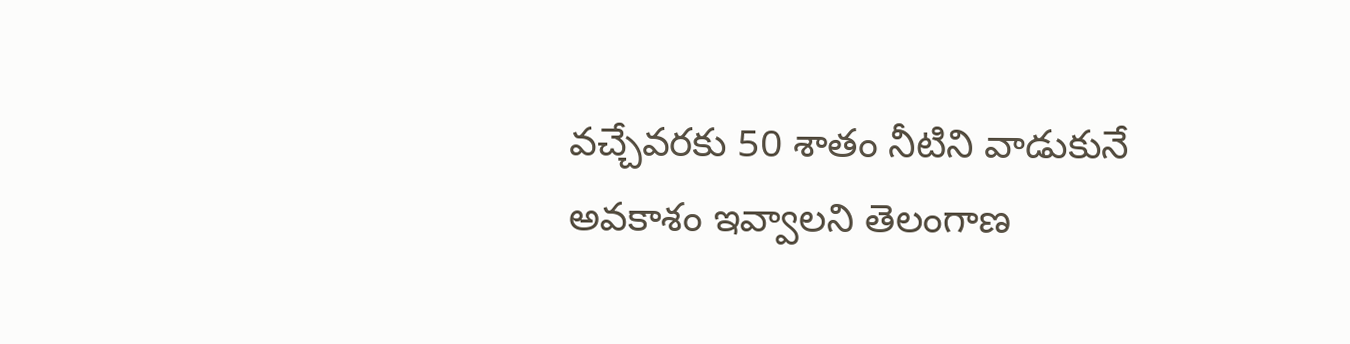వచ్చేవరకు 50 శాతం నీటిని వాడుకునే అవకాశం ఇవ్వాలని తెలంగాణ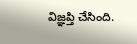విజ్ఞప్తి చేసింది.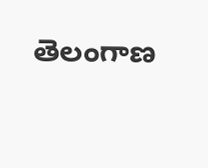తెలంగాణ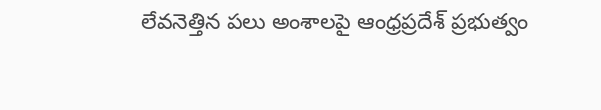లేవనెత్తిన పలు అంశాలపై ఆంధ్రప్రదేశ్ ప్రభుత్వం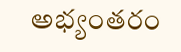అభ్యంతరం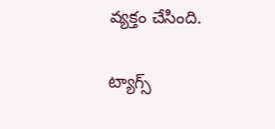వ్యక్తం చేసింది.

ట్యాగ్స్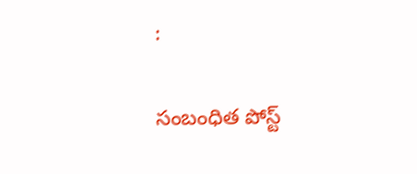:

సంబంధిత పోస్ట్